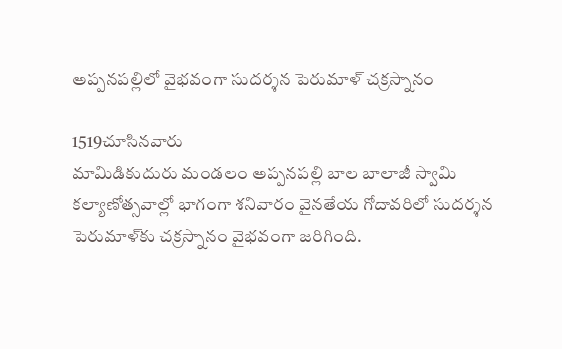అప్పనపల్లిలో వైభవంగా సుదర్శన పెరుమాళ్ చక్రస్నానం

1519చూసినవారు
మామిడికుదురు మండలం అప్పనపల్లి బాల బాలాజీ స్వామి కల్యాణోత్సవాల్లో భాగంగా శనివారం వైనతేయ గోదావరిలో సుదర్శన పెరుమాళ్‌కు చక్రస్నానం వైభవంగా జరిగింది.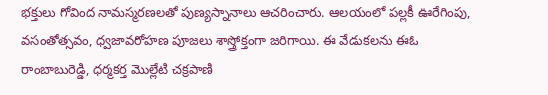భక్తులు గోవింద నామస్మరణలతో పుణ్యస్నానాలు ఆచరించారు. ఆలయంలో పల్లకీ ఊరేగింపు, వసంతోత్సవం, ధ్వజావరోహణ పూజలు శాస్త్రోక్తంగా జరిగాయి. ఈ వేడుకలను ఈఓ రాంబాబురెడ్డి, ధర్మకర్త మొల్లేటి చక్రపాణి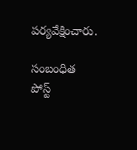పర్యవేక్షించారు.

సంబంధిత పోస్ట్